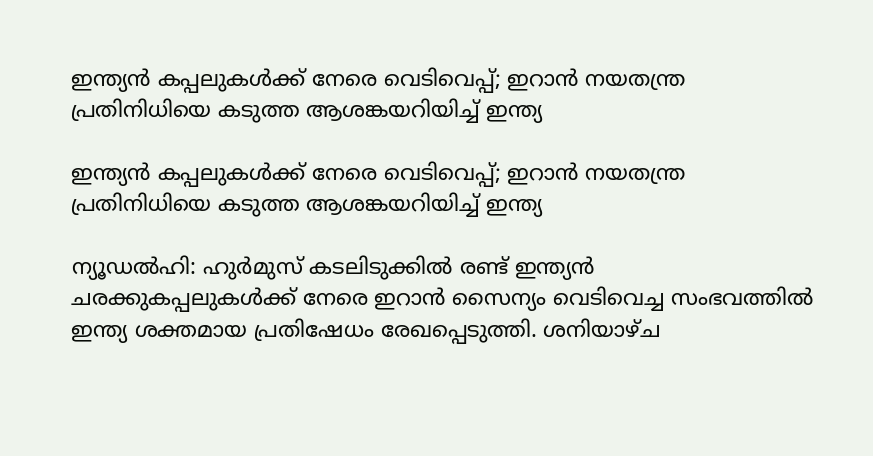ഇന്ത്യൻ കപ്പലുകൾക്ക് നേരെ വെടിവെപ്പ്; ഇറാൻ നയതന്ത്ര പ്രതിനിധിയെ കടുത്ത ആശങ്കയറിയിച്ച് ഇന്ത്യ

ഇന്ത്യൻ കപ്പലുകൾക്ക് നേരെ വെടിവെപ്പ്; ഇറാൻ നയതന്ത്ര പ്രതിനിധിയെ കടുത്ത ആശങ്കയറിയിച്ച് ഇന്ത്യ

ന്യൂഡൽഹി: ഹുർമുസ് കടലിടുക്കിൽ രണ്ട് ഇന്ത്യൻ ചരക്കുകപ്പലുകൾക്ക് നേരെ ഇറാൻ സൈന്യം വെടിവെച്ച സംഭവത്തിൽ ഇന്ത്യ ശക്തമായ പ്രതിഷേധം രേഖപ്പെടുത്തി. ശനിയാഴ്ച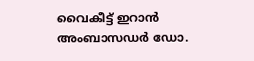വൈകീട്ട് ഇറാൻ അംബാസഡർ ഡോ.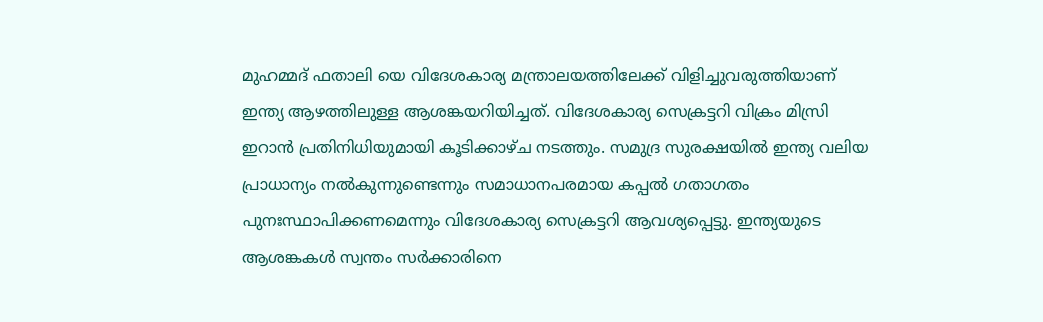മുഹമ്മദ് ഫതാലി യെ വിദേശകാര്യ മന്ത്രാലയത്തിലേക്ക് വിളിച്ചുവരുത്തിയാണ് ഇന്ത്യ ആഴത്തിലുള്ള ആശങ്കയറിയിച്ചത്. വിദേശകാര്യ സെക്രട്ടറി വിക്രം മിസ്രി ഇറാൻ പ്രതിനിധിയുമായി കൂടിക്കാഴ്ച നടത്തും. സമുദ്ര സുരക്ഷയിൽ ഇന്ത്യ വലിയ പ്രാധാന്യം നൽകുന്നുണ്ടെന്നും സമാധാനപരമായ കപ്പൽ ഗതാഗതം പുനഃസ്ഥാപിക്കണമെന്നും വിദേശകാര്യ സെക്രട്ടറി ആവശ്യപ്പെട്ടു. ഇന്ത്യയുടെ ആശങ്കകൾ സ്വന്തം സർക്കാരിനെ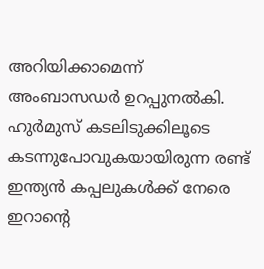അറിയിക്കാമെന്ന് അംബാസഡർ ഉറപ്പുനൽകി. ഹുർമുസ് കടലിടുക്കിലൂടെ കടന്നുപോവുകയായിരുന്ന രണ്ട് ഇന്ത്യൻ കപ്പലുകൾക്ക് നേരെ ഇറാന്റെ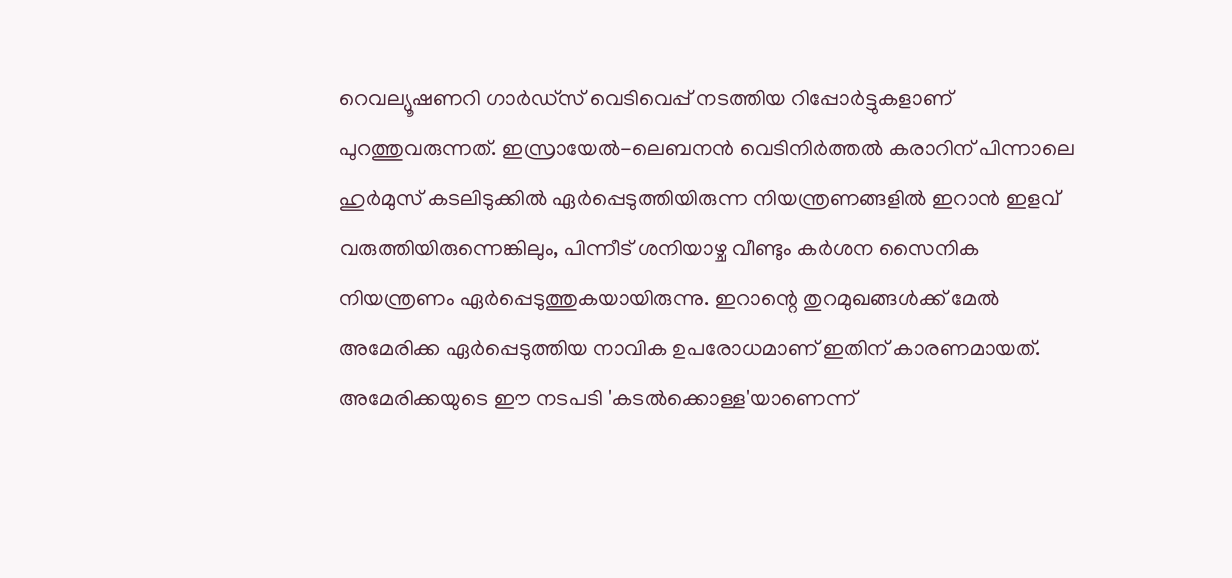റെവല്യൂഷണറി ഗാർഡ്സ് വെടിവെപ്പ് നടത്തിയ റിപ്പോർട്ടുകളാണ് പുറത്തുവരുന്നത്. ഇസ്രായേൽ-ലെബനൻ വെടിനിർത്തൽ കരാറിന് പിന്നാലെ ഹുർമുസ് കടലിടുക്കിൽ ഏർപ്പെടുത്തിയിരുന്ന നിയന്ത്രണങ്ങളിൽ ഇറാൻ ഇളവ് വരുത്തിയിരുന്നെങ്കിലും, പിന്നീട് ശനിയാഴ്ച വീണ്ടും കർശന സൈനിക നിയന്ത്രണം ഏർപ്പെടുത്തുകയായിരുന്നു. ഇറാന്റെ തുറമുഖങ്ങൾക്ക് മേൽ അമേരിക്ക ഏർപ്പെടുത്തിയ നാവിക ഉപരോധമാണ് ഇതിന് കാരണമായത്. അമേരിക്കയുടെ ഈ നടപടി 'കടൽക്കൊള്ള'യാണെന്ന്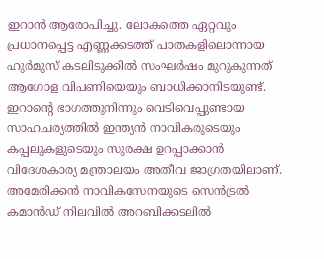ഇറാൻ ആരോപിച്ചു. ലോകത്തെ ഏറ്റവും പ്രധാനപ്പെട്ട എണ്ണക്കടത്ത് പാതകളിലൊന്നായ ഹുർമുസ് കടലിടുക്കിൽ സംഘർഷം മുറുകുന്നത് ആഗോള വിപണിയെയും ബാധിക്കാനിടയുണ്ട്. ഇറാന്റെ ഭാഗത്തുനിന്നും വെടിവെപ്പുണ്ടായ സാഹചര്യത്തിൽ ഇന്ത്യൻ നാവികരുടെയും കപ്പലുകളുടെയും സുരക്ഷ ഉറപ്പാക്കാൻ വിദേശകാര്യ മന്ത്രാലയം അതീവ ജാഗ്രതയിലാണ്. അമേരിക്കൻ നാവികസേനയുടെ സെൻട്രൽ കമാൻഡ് നിലവിൽ അറബിക്കടലിൽ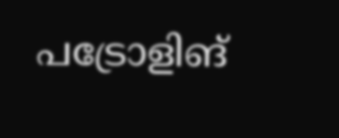പട്രോളിങ്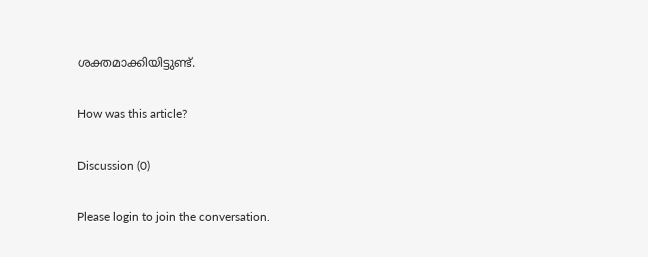ശക്തമാക്കിയിട്ടുണ്ട്.

How was this article?

Discussion (0)

Please login to join the conversation.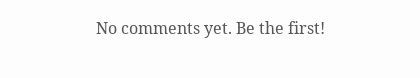No comments yet. Be the first!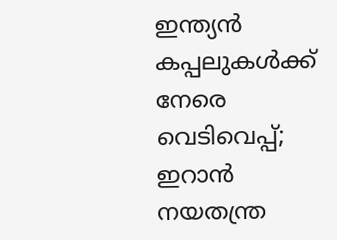ഇന്ത്യൻ കപ്പലുകൾക്ക് നേരെ വെടിവെപ്പ്; ഇറാൻ നയതന്ത്ര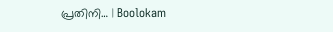പ്രതിനി… | Boolokam